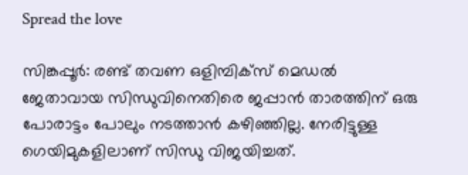Spread the love

സിങ്കപ്പൂർ: രണ്ട് തവണ ഒളിമ്പിക്സ് മെഡൽ ജേതാവായ സിന്ധുവിനെതിരെ ജപ്പാന്‍ താരത്തിന് ഒരു പോരാട്ടം പോലും നടത്താൻ കഴിഞ്ഞില്ല. നേരിട്ടുള്ള ഗെയിമുകളിലാണ് സിന്ധു വിജയിച്ചത്.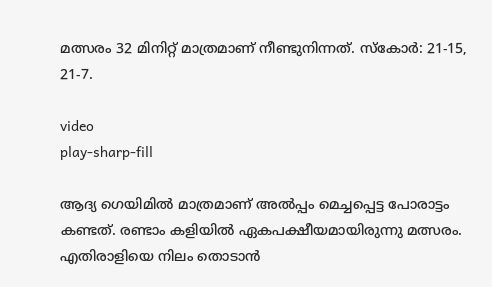മത്സരം 32 മിനിറ്റ് മാത്രമാണ് നീണ്ടുനിന്നത്. സ്കോർ: 21-15, 21-7.

video
play-sharp-fill

ആദ്യ ഗെയിമിൽ മാത്രമാണ് അൽപ്പം മെച്ചപ്പെട്ട പോരാട്ടം കണ്ടത്. രണ്ടാം കളിയിൽ ഏകപക്ഷീയമായിരുന്നു മത്സരം. എതിരാളിയെ നിലം തൊടാൻ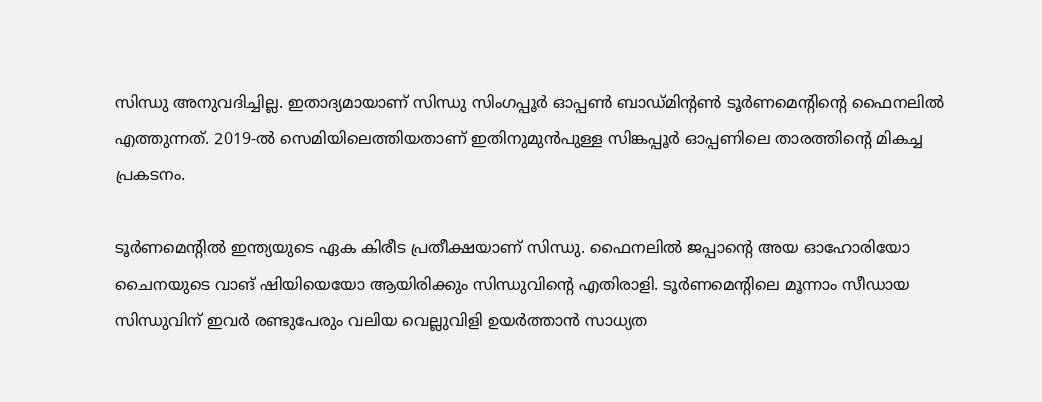സിന്ധു അനുവദിച്ചില്ല. ഇതാദ്യമായാണ് സിന്ധു സിംഗപ്പൂർ ഓപ്പൺ ബാഡ്മിന്‍റൺ ടൂർണമെന്‍റിന്‍റെ ഫൈനലിൽ എത്തുന്നത്. 2019-ല്‍ സെമിയിലെത്തിയതാണ് ഇതിനുമുന്‍പുള്ള സിങ്കപ്പൂർ ഓപ്പണിലെ താരത്തിന്റെ മികച്ച പ്രകടനം.

ടൂർണമെന്‍റിൽ ഇന്ത്യയുടെ ഏക കിരീട പ്രതീക്ഷയാണ് സിന്ധു. ഫൈനലിൽ ജപ്പാന്‍റെ അയ ഓഹോരിയോ ചൈനയുടെ വാങ് ഷിയിയെയോ ആയിരിക്കും സിന്ധുവിന്റെ എതിരാളി. ടൂര്‍ണമെന്റിലെ മൂന്നാം സീഡായ സിന്ധുവിന് ഇവര്‍ രണ്ടുപേരും വലിയ വെല്ലുവിളി ഉയര്‍ത്താന്‍ സാധ്യത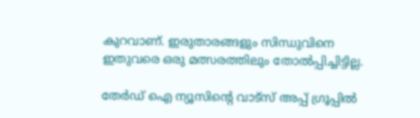കുറവാണ്. ഇരുതാരങ്ങളും സിന്ധുവിനെ ഇതുവരെ ഒരു മത്സരത്തിലും തോല്‍പ്പിച്ചിട്ടില്ല.

തേർഡ് ഐ ന്യൂസിന്റെ വാട്സ് അപ്പ് ഗ്രൂപ്പിൽ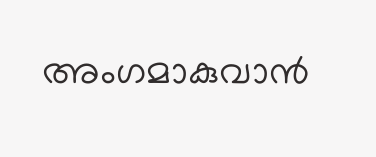അംഗമാകുവാൻ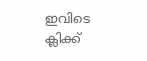ഇവിടെ ക്ലിക്ക്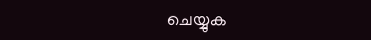ചെയ്യുക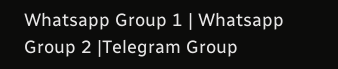Whatsapp Group 1 | Whatsapp Group 2 |Telegram Group